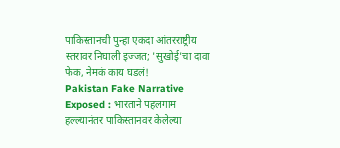पाकिस्तानची पुन्हा एकदा आंतरराष्ट्रीय स्तरावर निघाली इज्जत; 'सुखोई'चा दावा फेक, नेमकं काय घडलं!
Pakistan Fake Narrative Exposed : भारताने पहलगाम हल्ल्यानंतर पाकिस्तानवर केलेल्या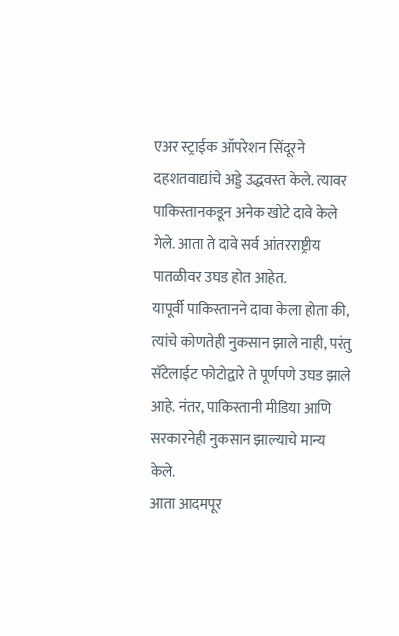एअर स्ट्राईक ऑपरेशन सिंदूरने दहशतवाद्यांचे अड्डे उद्धवस्त केले. त्यावर पाकिस्तानकडून अनेक खोटे दावे केले गेले. आता ते दावे सर्व आंतरराष्ट्रीय पातळीवर उघड होत आहेत.
यापूर्वी पाकिस्तानने दावा केला होता की, त्यांचे कोणतेही नुकसान झाले नाही, परंतु सॅटेलाईट फोटोद्वारे ते पूर्णपणे उघड झाले आहे. नंतर, पाकिस्तानी मीडिया आणि सरकारनेही नुकसान झाल्याचे मान्य केले.
आता आदमपूर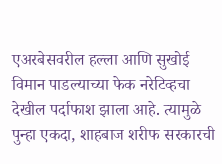एअरबेसवरील हल्ला आणि सुखोई विमान पाडल्याच्या फेक नरेटिव्हचा देखील पर्दाफाश झाला आहे. त्यामुळे पुन्हा एकदा, शाहबाज शरीफ सरकारची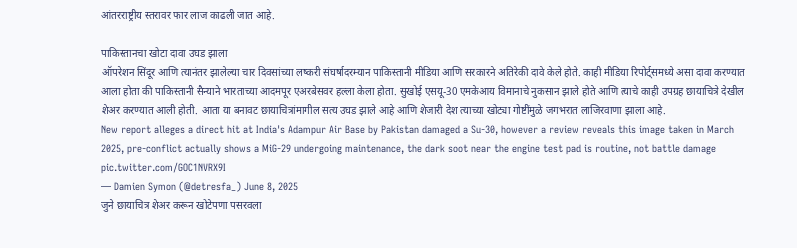आंतरराष्ट्रीय स्तरावर फार लाज काढली जात आहे.

पाकिस्तानचा खोटा दावा उघड झाला
ऑपरेशन सिंदूर आणि त्यानंतर झालेल्या चार दिवसांच्या लष्करी संघर्षादरम्यान पाकिस्तानी मीडिया आणि सरकारने अतिरेकी दावे केले होते. काही मीडिया रिपोर्ट्समध्ये असा दावा करण्यात आला होता की पाकिस्तानी सैन्याने भारताच्या आदमपूर एअरबेसवर हल्ला केला होता. सुखोई एसयू-30 एमकेआय विमानाचे नुकसान झाले होते आणि त्याचे काही उपग्रह छायाचित्रे देखील शेअर करण्यात आली होती. आता या बनावट छायाचित्रांमागील सत्य उघड झाले आहे आणि शेजारी देश त्याच्या खोट्या गोष्टींमुळे जगभरात लाजिरवाणा झाला आहे.
New report alleges a direct hit at India's Adampur Air Base by Pakistan damaged a Su-30, however a review reveals this image taken in March 2025, pre-conflict actually shows a MiG-29 undergoing maintenance, the dark soot near the engine test pad is routine, not battle damage pic.twitter.com/GOC1NVRX9I
— Damien Symon (@detresfa_) June 8, 2025
जुने छायाचित्र शेअर करून खोटेपणा पसरवला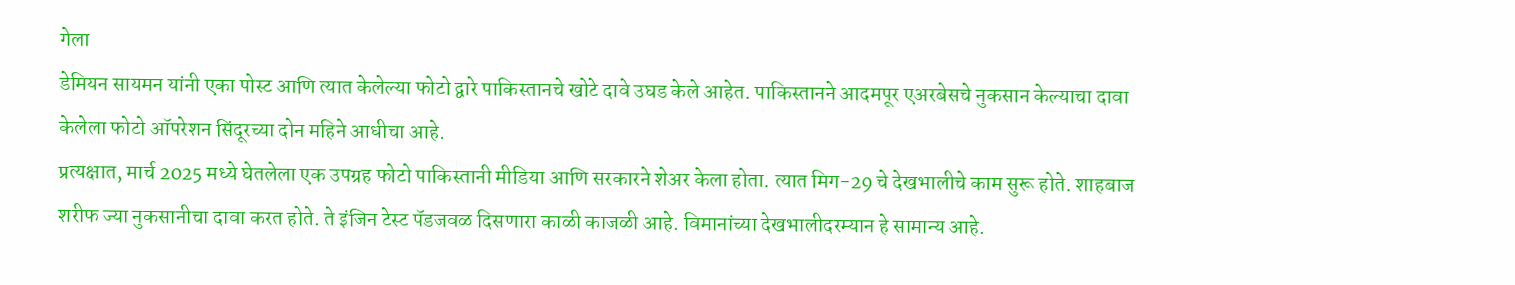गेला
डेमियन सायमन यांनी एका पोस्ट आणि त्यात केलेल्या फोटो द्वारे पाकिस्तानचे खोटे दावे उघड केले आहेत. पाकिस्तानने आदमपूर एअरबेसचे नुकसान केल्याचा दावा केलेला फोटो ऑपरेशन सिंदूरच्या दोन महिने आधीचा आहे.
प्रत्यक्षात, मार्च 2025 मध्ये घेतलेला एक उपग्रह फोटो पाकिस्तानी मीडिया आणि सरकारने शेअर केला होता. त्यात मिग-29 चे देखभालीचे काम सुरू होते. शाहबाज शरीफ ज्या नुकसानीचा दावा करत होते. ते इंजिन टेस्ट पॅडजवळ दिसणारा काळी काजळी आहे. विमानांच्या देखभालीदरम्यान हे सामान्य आहे.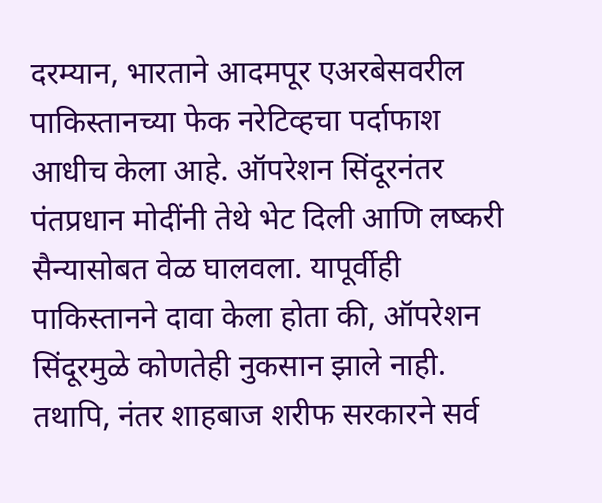दरम्यान, भारताने आदमपूर एअरबेसवरील पाकिस्तानच्या फेक नरेटिव्हचा पर्दाफाश आधीच केला आहे. ऑपरेशन सिंदूरनंतर पंतप्रधान मोदींनी तेथे भेट दिली आणि लष्करी सैन्यासोबत वेळ घालवला. यापूर्वीही पाकिस्तानने दावा केला होता की, ऑपरेशन सिंदूरमुळे कोणतेही नुकसान झाले नाही. तथापि, नंतर शाहबाज शरीफ सरकारने सर्व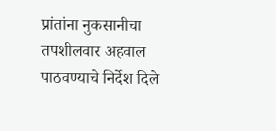प्रांतांना नुकसानीचा तपशीलवार अहवाल पाठवण्याचे निर्देश दिले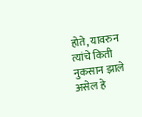होते, यावरुन त्यांचे किती नुकसान झाले असेल हे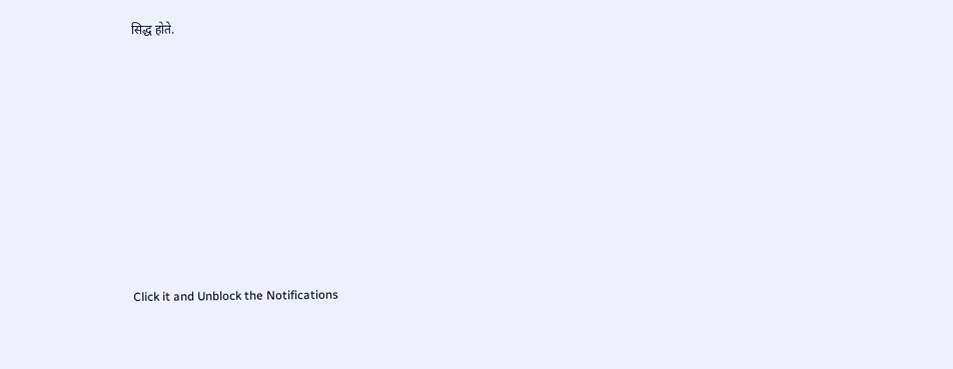सिद्ध होते.












Click it and Unblock the Notifications